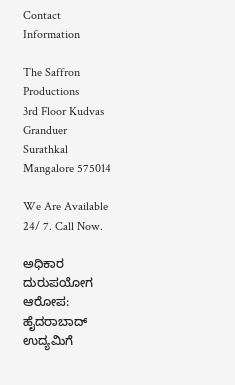Contact Information

The Saffron Productions
3rd Floor Kudvas Granduer
Surathkal Mangalore 575014

We Are Available 24/ 7. Call Now.

ಅಧಿಕಾರ ದುರುಪಯೋಗ ಆರೋಪ: ಹೈದರಾಬಾದ್ ಉದ್ಯಮಿಗೆ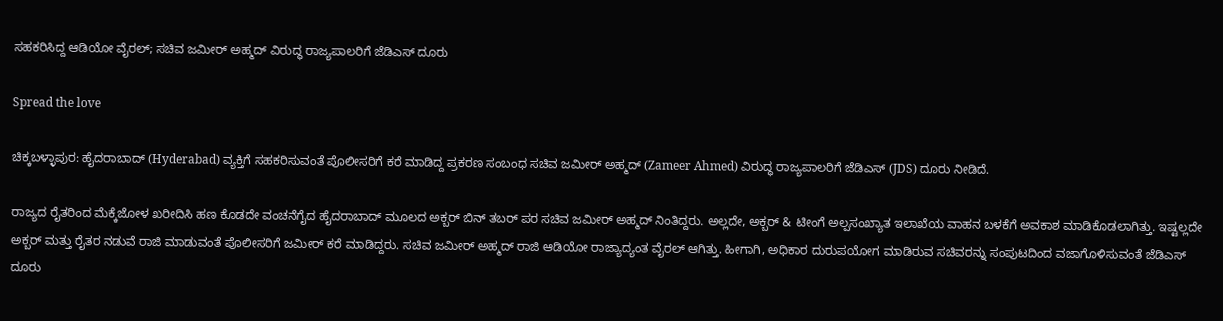ಸಹಕರಿಸಿದ್ದ ಆಡಿಯೋ ವೈರಲ್; ಸಚಿವ ಜಮೀರ್ ಅಹ್ಮದ್ ವಿರುದ್ಧ ರಾಜ್ಯಪಾಲರಿಗೆ ಜೆಡಿಎಸ್ ದೂರು

Spread the love

ಚಿಕ್ಕಬಳ್ಳಾಪುರ: ಹೈದರಾಬಾದ್ (Hyderabad) ವ್ಯಕ್ತಿಗೆ ಸಹಕರಿಸುವಂತೆ ಪೊಲೀಸರಿಗೆ ಕರೆ ಮಾಡಿದ್ದ ಪ್ರಕರಣ ಸಂಬಂಧ ಸಚಿವ ಜಮೀರ್ ಅಹ್ಮದ್ (Zameer Ahmed) ವಿರುದ್ಧ ರಾಜ್ಯಪಾಲರಿಗೆ ಜೆಡಿಎಸ್ (JDS) ದೂರು ನೀಡಿದೆ.

ರಾಜ್ಯದ ರೈತರಿಂದ ಮೆಕ್ಕೆಜೋಳ ಖರೀದಿಸಿ ಹಣ ಕೊಡದೇ ವಂಚನೆಗೈದ ಹೈದರಾಬಾದ್ ಮೂಲದ ಅಕ್ಬರ್ ಬಿನ್ ತಬರ್ ಪರ ಸಚಿವ ಜಮೀರ್ ಅಹ್ಮದ್ ನಿಂತಿದ್ದರು. ಅಲ್ಲದೇ, ಅಕ್ಬರ್ & ಟೀಂಗೆ ಅಲ್ಪಸಂಖ್ಯಾತ ಇಲಾಖೆಯ ವಾಹನ ಬಳಕೆಗೆ ಅವಕಾಶ ಮಾಡಿಕೊಡಲಾಗಿತ್ತು. ಇಷ್ಟಲ್ಲದೇ ಅಕ್ಬರ್ ಮತ್ತು ರೈತರ ನಡುವೆ ರಾಜಿ ಮಾಡುವಂತೆ ಪೊಲೀಸರಿಗೆ ಜಮೀರ್ ಕರೆ ಮಾಡಿದ್ದರು. ಸಚಿವ ಜಮೀರ್ ಅಹ್ಮದ್ ರಾಜಿ ಆಡಿಯೋ ರಾಜ್ಯಾದ್ಯಂತ ವೈರಲ್ ಆಗಿತ್ತು. ಹೀಗಾಗಿ, ಅಧಿಕಾರ ದುರುಪಯೋಗ ಮಾಡಿರುವ ಸಚಿವರನ್ನು ಸಂಪುಟದಿಂದ ವಜಾಗೊಳಿಸುವಂತೆ ಜೆಡಿಎಸ್ ದೂರು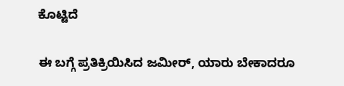ಕೊಟ್ಟಿದೆ

ಈ ಬಗ್ಗೆ ಪ್ರತಿಕ್ರಿಯಿಸಿದ ಜಮೀರ್, ಯಾರು ಬೇಕಾದರೂ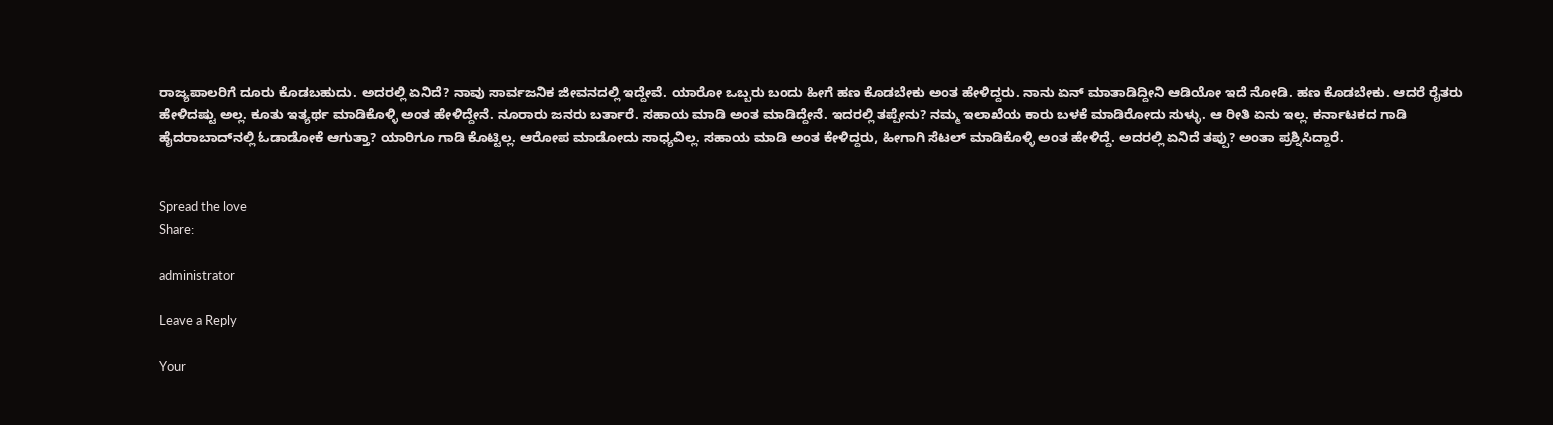ರಾಜ್ಯಪಾಲರಿಗೆ ದೂರು ಕೊಡಬಹುದು. ಅದರಲ್ಲಿ ಏನಿದೆ? ನಾವು ಸಾರ್ವಜನಿಕ ಜೀವನದಲ್ಲಿ ಇದ್ದೇವೆ. ಯಾರೋ ಒಬ್ಬರು ಬಂದು ಹೀಗೆ ಹಣ ಕೊಡಬೇಕು ಅಂತ ಹೇಳಿದ್ದರು. ನಾನು ಏನ್ ಮಾತಾಡಿದ್ದೀನಿ ಆಡಿಯೋ ಇದೆ ನೋಡಿ. ಹಣ ಕೊಡಬೇಕು. ಆದರೆ ರೈತರು ಹೇಳಿದಷ್ಟು ಅಲ್ಲ. ಕೂತು ಇತ್ಯರ್ಥ ಮಾಡಿಕೊಳ್ಳಿ ಅಂತ ಹೇಳಿದ್ದೇನೆ. ನೂರಾರು ಜನರು ಬರ್ತಾರೆ. ಸಹಾಯ ಮಾಡಿ ಅಂತ ಮಾಡಿದ್ದೇನೆ. ಇದರಲ್ಲಿ ತಪ್ಪೇನು? ನಮ್ಮ ಇಲಾಖೆಯ ಕಾರು ಬಳಕೆ ಮಾಡಿರೋದು ಸುಳ್ಳು. ಆ ರೀತಿ ಏನು ಇಲ್ಲ. ಕರ್ನಾಟಕದ ಗಾಡಿ ಹೈದರಾಬಾದ್‌ನಲ್ಲಿ ಓಡಾಡೋಕೆ ಆಗುತ್ತಾ? ಯಾರಿಗೂ ಗಾಡಿ ಕೊಟ್ಟಿಲ್ಲ. ಆರೋಪ ಮಾಡೋದು ಸಾಧ್ಯವಿಲ್ಲ. ಸಹಾಯ ಮಾಡಿ ಅಂತ ಕೇಳಿದ್ದರು, ಹೀಗಾಗಿ ಸೆಟಲ್ ಮಾಡಿಕೊಳ್ಳಿ ಅಂತ ಹೇಳಿದ್ದೆ. ಅದರಲ್ಲಿ ಏನಿದೆ ತಪ್ಪು? ಅಂತಾ ಪ್ರಶ್ನಿಸಿದ್ದಾರೆ.


Spread the love
Share:

administrator

Leave a Reply

Your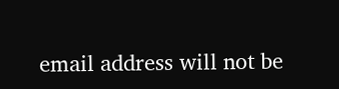email address will not be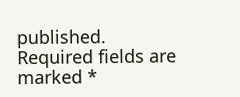published. Required fields are marked *